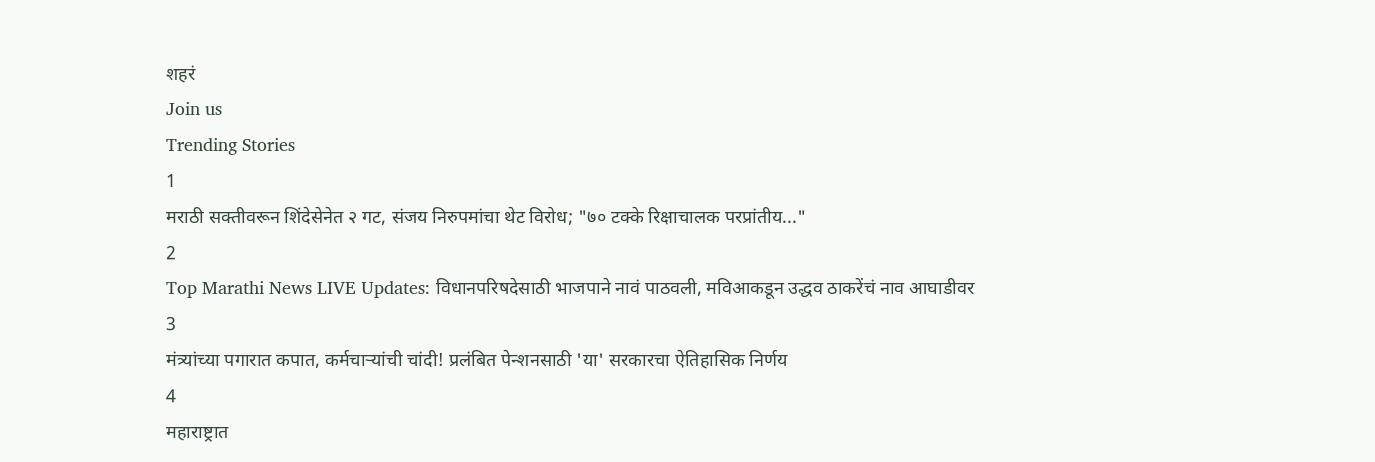शहरं
Join us
Trending Stories
1
मराठी सक्तीवरून शिंदेसेनेत २ गट, संजय निरुपमांचा थेट विरोध; "७० टक्के रिक्षाचालक परप्रांतीय..."
2
Top Marathi News LIVE Updates: विधानपरिषदेसाठी भाजपाने नावं पाठवली, मविआकडून उद्धव ठाकरेंचं नाव आघाडीवर
3
मंत्र्यांच्या पगारात कपात, कर्मचाऱ्यांची चांदी! प्रलंबित पेन्शनसाठी 'या' सरकारचा ऐतिहासिक निर्णय
4
महाराष्ट्रात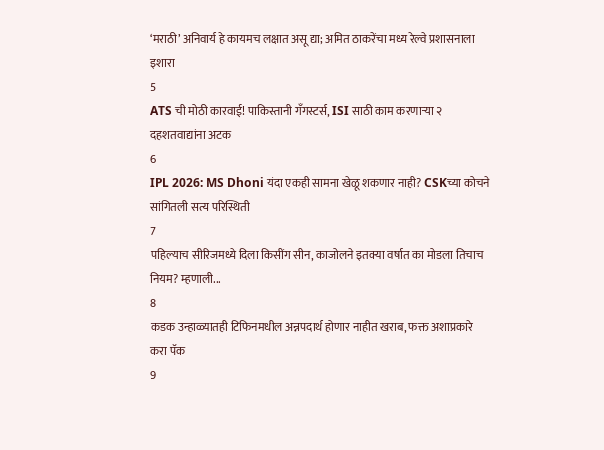‘मराठी’ अनिवार्य हे कायमच लक्षात असू द्या; अमित ठाकरेंचा मध्य रेल्वे प्रशासनाला इशारा
5
ATS ची मोठी कारवाई! पाकिस्तानी गँगस्टर्स, ISI साठी काम करणाऱ्या २ दहशतवाद्यांना अटक
6
IPL 2026: MS Dhoni यंदा एकही सामना खेळू शकणार नाही? CSKच्या कोचने सांगितली सत्य परिस्थिती
7
पहिल्याच सीरिजमध्ये दिला किसींग सीन, काजोलने इतक्या वर्षात का मोडला तिचाच नियम? म्हणाली...
8
कडक उन्हाळ्यातही टिफिनमधील अन्नपदार्थ होणार नाहीत खराब, फक्त अशाप्रकारे करा पॅक
9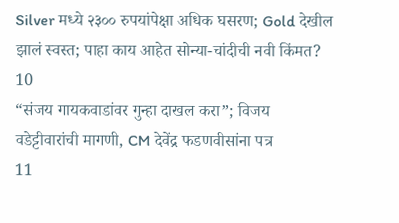Silver मध्ये २३०० रुपयांपेक्षा अधिक घसरण; Gold देखील झालं स्वस्त; पाहा काय आहेत सोन्या-चांदीची नवी किंमत?
10
“संजय गायकवाडांवर गुन्हा दाखल करा”; विजय वडेट्टीवारांची मागणी, CM देवेंद्र फडणवीसांना पत्र
11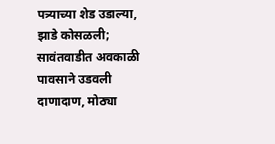पत्र्याच्या शेड उडाल्या, झाडे कोसळली; सावंतवाडीत अवकाळी पावसाने उडवली दाणादाण, मोठ्या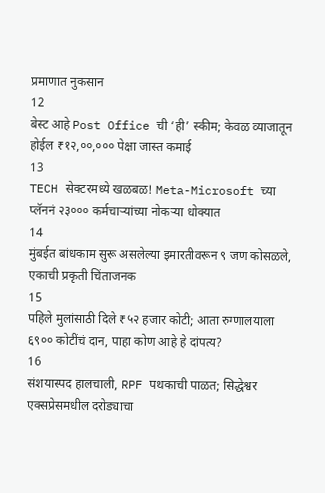प्रमाणात नुकसान
12
बेस्ट आहे Post Office ची ‘ही’ स्कीम; केवळ व्याजातून होईल ₹१२,००,००० पेक्षा जास्त कमाई
13
TECH सेक्टरमध्ये खळबळ! Meta-Microsoft च्या प्लॅननं २३००० कर्मचाऱ्यांच्या नोकऱ्या धोक्यात
14
मुंबईत बांधकाम सुरू असलेल्या इमारतीवरून ९ जण कोसळले, एकाची प्रकृती चिंताजनक
15
पहिले मुलांसाठी दिले ₹५२ हजार कोटी; आता रुग्णालयाला ६९०० कोटींचं दान, पाहा कोण आहे हे दांपत्य?
16
संशयास्पद हालचाली, RPF पथकाची पाळत; सिद्धेश्वर एक्सप्रेसमधील दरोड्याचा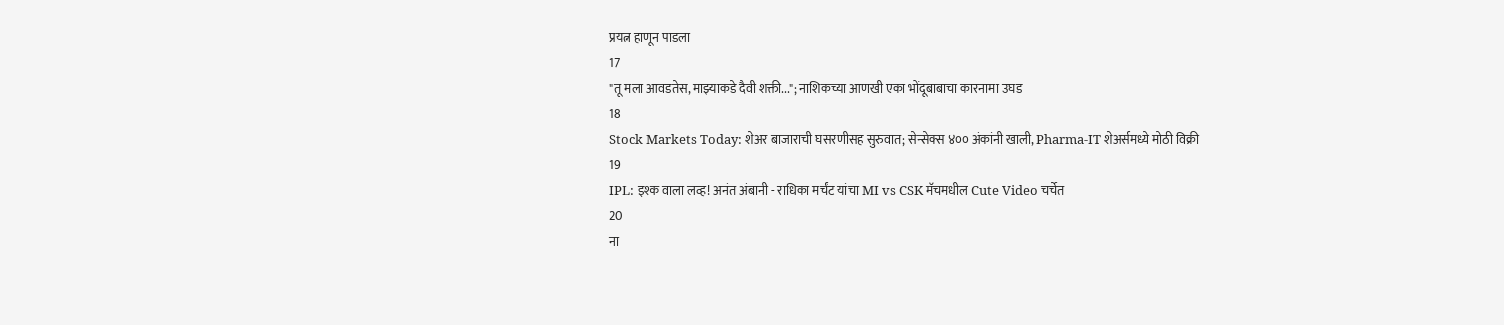प्रयत्न हाणून पाडला
17
"तू मला आवडतेस, माझ्याकडे दैवी शक्ती..."; नाशिकच्या आणखी एका भोंदूबाबाचा कारनामा उघड
18
Stock Markets Today: शेअर बाजाराची घसरणीसह सुरुवात; सेन्सेक्स ४०० अंकांनी खाली, Pharma-IT शेअर्समध्ये मोठी विक्री
19
IPL: इश्क वाला लव्ह! अनंत अंबानी - राधिका मर्चंट यांचा MI vs CSK मॅचमधील Cute Video चर्चेत
20
ना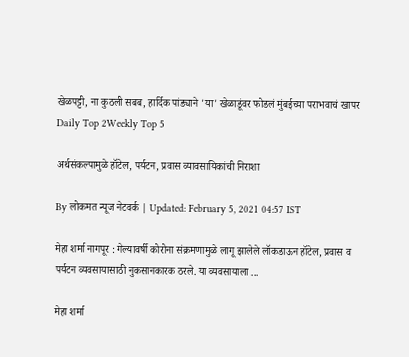खेळपट्टी, ना कुठली सबब, हार्दिक पांड्याने 'या' खेळाडूंवर फोडलं मुंबईच्या पराभवाचं खापर
Daily Top 2Weekly Top 5

अर्थसंकल्पामुळे हॉटेल, पर्यटन, प्रवास व्यावसायिकांची निराशा

By लोकमत न्यूज नेटवर्क | Updated: February 5, 2021 04:57 IST

मेहा शर्मा नागपूर : गेल्यावर्षी कोरोना संक्रमणामुळे लागू झालेले लॉकडाऊन हॉटेल, प्रवास व पर्यटन व्यवसायासाठी नुकसानकारक ठरले. या व्यवसायाला ...

मेहा शर्मा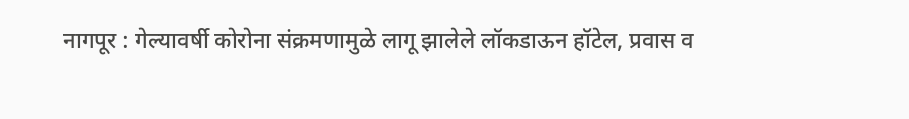नागपूर : गेल्यावर्षी कोरोना संक्रमणामुळे लागू झालेले लॉकडाऊन हॉटेल, प्रवास व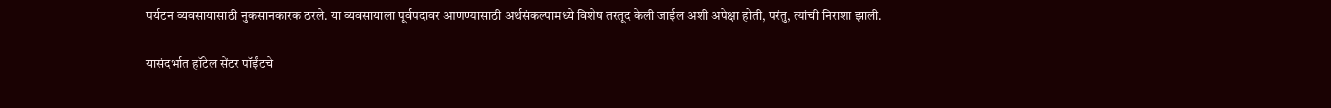पर्यटन व्यवसायासाठी नुकसानकारक ठरले. या व्यवसायाला पूर्वपदावर आणण्यासाठी अर्थसंकल्पामध्ये विशेष तरतूद केली जाईल अशी अपेक्षा होती, परंतु, त्यांची निराशा झाली.

यासंदर्भात हॉटेल सेंटर पॉईंटचे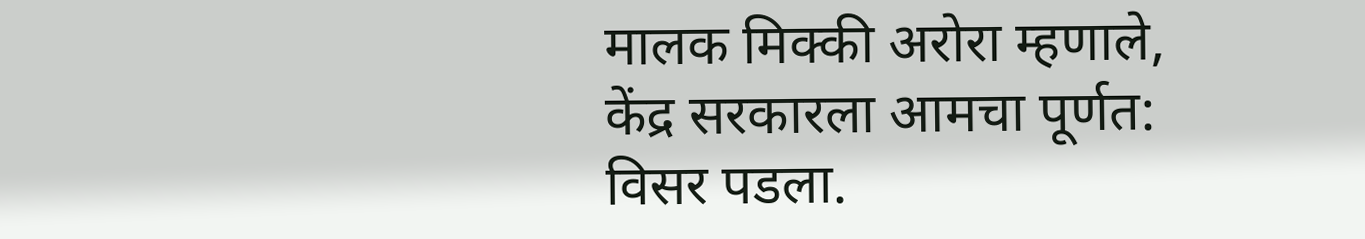मालक मिक्की अरोरा म्हणाले, केंद्र सरकारला आमचा पूर्णत: विसर पडला.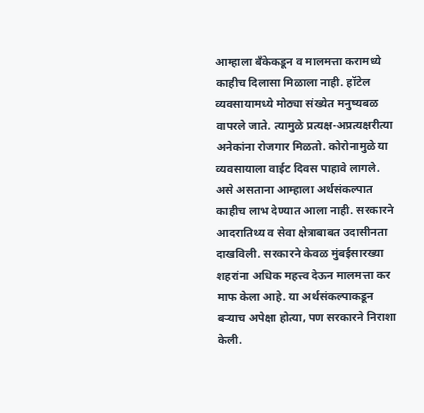आम्हाला बँकेकडून व मालमत्ता करामध्ये काहीच दिलासा मिळाला नाही. हॉटेल व्यवसायामध्ये मोठ्या संख्येत मनुष्यबळ वापरले जाते. त्यामुळे प्रत्यक्ष-अप्रत्यक्षरीत्या अनेकांना रोजगार मिळतो. कोरोनामुळे या व्यवसायाला वाईट दिवस पाहावे लागले. असे असताना आम्हाला अर्थसंकल्पात काहीच लाभ देण्यात आला नाही. सरकारने आदरातिथ्य व सेवा क्षेत्राबाबत उदासीनता दाखविली. सरकारने केवळ मुंबईसारख्या शहरांना अधिक महत्त्व देऊन मालमत्ता कर माफ केला आहे. या अर्थसंकल्पाकडून बऱ्याच अपेक्षा होत्या, पण सरकारने निराशा केली.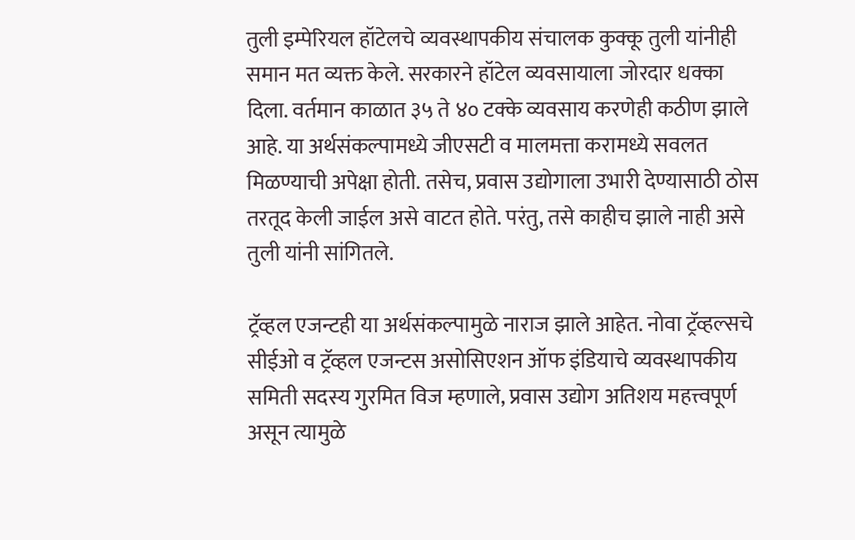तुली इम्पेरियल हॉटेलचे व्यवस्थापकीय संचालक कुक्कू तुली यांनीही समान मत व्यक्त केले. सरकारने हॉटेल व्यवसायाला जोरदार धक्का दिला. वर्तमान काळात ३५ ते ४० टक्के व्यवसाय करणेही कठीण झाले आहे. या अर्थसंकल्पामध्ये जीएसटी व मालमत्ता करामध्ये सवलत मिळण्याची अपेक्षा होती. तसेच, प्रवास उद्योगाला उभारी देण्यासाठी ठोस तरतूद केली जाईल असे वाटत होते. परंतु, तसे काहीच झाले नाही असे तुली यांनी सांगितले.

ट्रॅव्हल एजन्टही या अर्थसंकल्पामुळे नाराज झाले आहेत. नोवा ट्रॅव्हल्सचे सीईओ व ट्रॅव्हल एजन्टस असोसिएशन ऑफ इंडियाचे व्यवस्थापकीय समिती सदस्य गुरमित विज म्हणाले, प्रवास उद्योग अतिशय महत्त्वपूर्ण असून त्यामुळे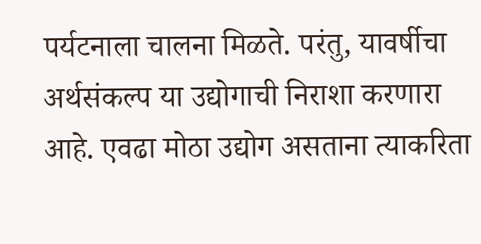पर्यटनाला चालना मिळते. परंतु, यावर्षीचा अर्थसंकल्प या उद्योगाची निराशा करणारा आहे. एवढा मोठा उद्योग असताना त्याकरिता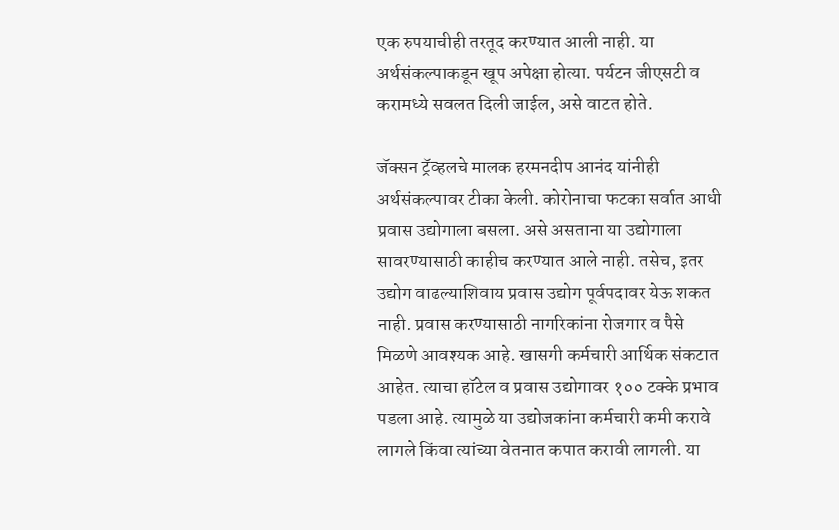एक रुपयाचीही तरतूद करण्यात आली नाही. या अर्थसंकल्पाकडून खूप अपेक्षा होत्या. पर्यटन जीएसटी व करामध्ये सवलत दिली जाईल, असे वाटत होते.

जॅक्सन ट्रॅव्हलचे मालक हरमनदीप आनंद यांनीही अर्थसंकल्पावर टीका केली. कोरोनाचा फटका सर्वात आधी प्रवास उद्योगाला बसला. असे असताना या उद्योगाला सावरण्यासाठी काहीच करण्यात आले नाही. तसेच, इतर उद्योग वाढल्याशिवाय प्रवास उद्योग पूर्वपदावर येऊ शकत नाही. प्रवास करण्यासाठी नागरिकांना रोजगार व पैसे मिळणे आवश्यक आहे. खासगी कर्मचारी आर्थिक संकटात आहेत. त्याचा हॉटेल व प्रवास उद्योगावर १०० टक्के प्रभाव पडला आहे. त्यामुळे या उद्योजकांना कर्मचारी कमी करावे लागले किंवा त्यांच्या वेतनात कपात करावी लागली. या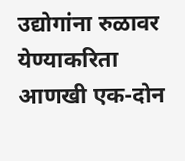उद्योगांना रुळावर येण्याकरिता आणखी एक-दोन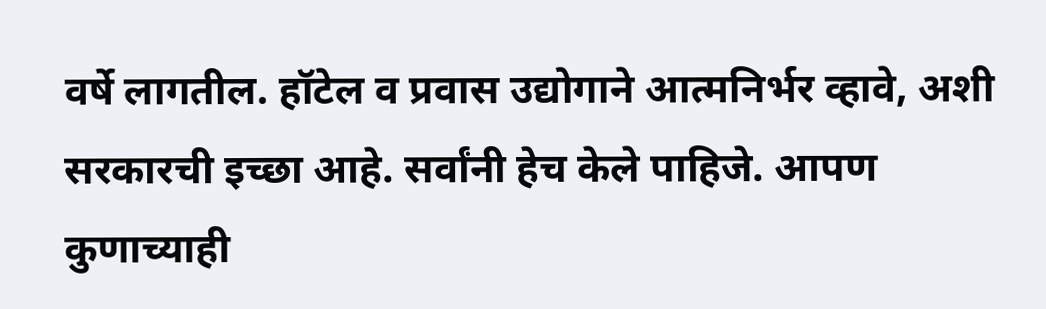वर्षे लागतील. हॉटेल व प्रवास उद्योगाने आत्मनिर्भर व्हावे, अशी सरकारची इच्छा आहे. सर्वांनी हेच केले पाहिजे. आपण कुणाच्याही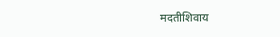मदतीशिवाय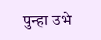पुन्हा उभे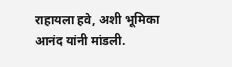राहायला हवे, अशी भूमिका आनंद यांनी मांडली.